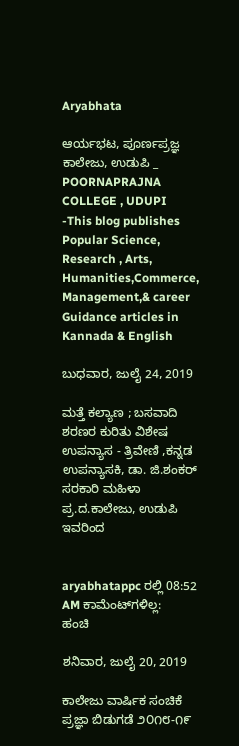Aryabhata

ಆರ್ಯಭಟ, ಪೂರ್ಣಪ್ರಜ್ಞ ಕಾಲೇಜು, ಉಡುಪಿ _ POORNAPRAJNA COLLEGE , UDUPI -This blog publishes Popular Science, Research , Arts, Humanities,Commerce, Management,& career Guidance articles in Kannada & English

ಬುಧವಾರ, ಜುಲೈ 24, 2019

ಮತ್ತೆ ಕಲ್ಯಾಣ ; ಬಸವಾದಿ ಶರಣರ ಕುರಿತು ವಿಶೇಷ ಉಪನ್ಯಾಸ - ತ್ರಿವೇಣಿ ,ಕನ್ನಡ ಉಪನ್ಯಾಸಕಿ, ಡಾ. ಜಿ.ಶಂಕರ್‌ ಸರಕಾರಿ ಮಹಿಳಾ ಪ್ರ.ದ.ಕಾಲೇಜು, ಉಡುಪಿ ಇವರಿಂದ


aryabhatappc ರಲ್ಲಿ 08:52 AM ಕಾಮೆಂಟ್‌ಗಳಿಲ್ಲ:
ಹಂಚಿ

ಶನಿವಾರ, ಜುಲೈ 20, 2019

ಕಾಲೇಜು ವಾರ್ಷಿಕ ಸಂಚಿಕೆ ಪ್ರಜ್ಞಾ ಬಿಡುಗಡೆ ೨೦೧೮-೧೯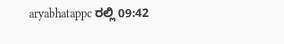aryabhatappc ರಲ್ಲಿ 09:42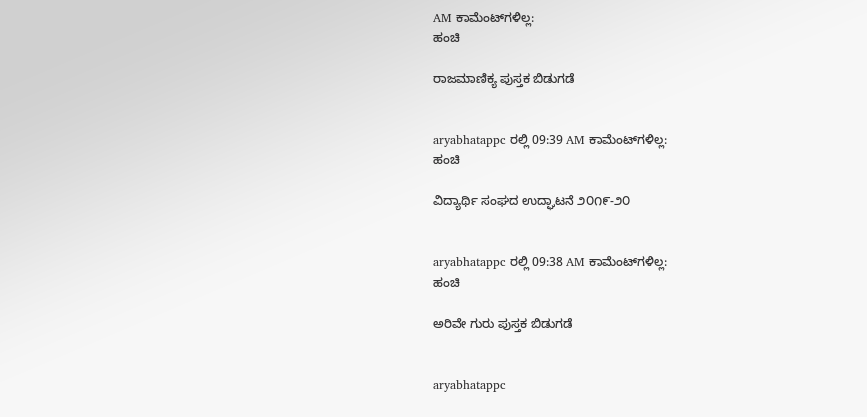AM ಕಾಮೆಂಟ್‌ಗಳಿಲ್ಲ:
ಹಂಚಿ

ರಾಜಮಾಣಿಕ್ಯ ಪುಸ್ತಕ ಬಿಡುಗಡೆ


aryabhatappc ರಲ್ಲಿ 09:39 AM ಕಾಮೆಂಟ್‌ಗಳಿಲ್ಲ:
ಹಂಚಿ

ವಿದ್ಯಾರ್ಥಿ ಸಂಘದ ಉದ್ಘಾಟನೆ ೨೦೧೯-೨೦


aryabhatappc ರಲ್ಲಿ 09:38 AM ಕಾಮೆಂಟ್‌ಗಳಿಲ್ಲ:
ಹಂಚಿ

ಅರಿವೇ ಗುರು ಪುಸ್ತಕ ಬಿಡುಗಡೆ


aryabhatappc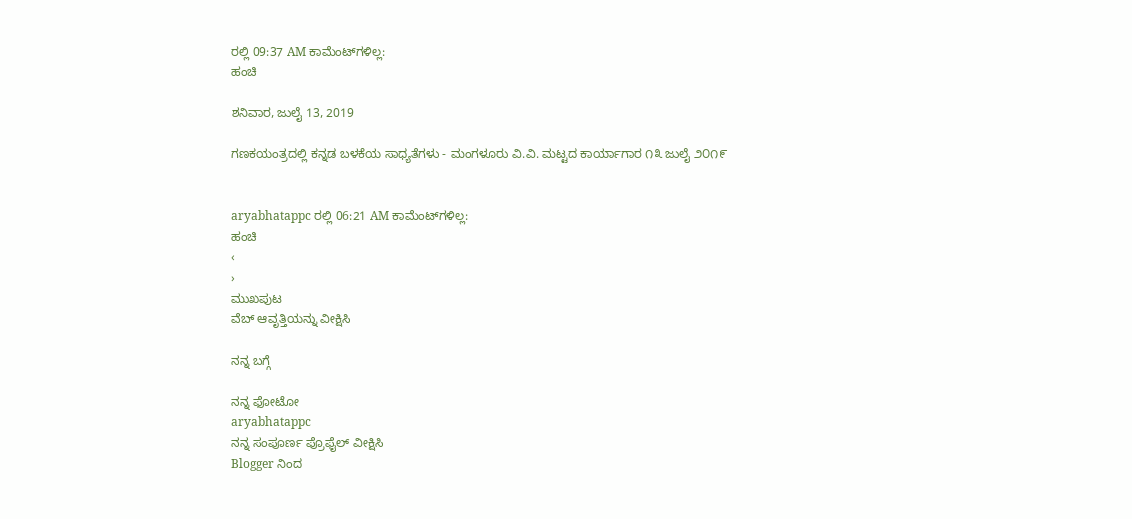ರಲ್ಲಿ 09:37 AM ಕಾಮೆಂಟ್‌ಗಳಿಲ್ಲ:
ಹಂಚಿ

ಶನಿವಾರ, ಜುಲೈ 13, 2019

ಗಣಕಯಂತ್ರದಲ್ಲಿ ಕನ್ನಡ ಬಳಕೆಯ ಸಾಧ್ಯತೆಗಳು - ಮಂಗಳೂರು ವಿ.ವಿ. ಮಟ್ಟದ ಕಾರ್ಯಾಗಾರ ೧೩ ಜುಲೈ ೨೦೧೯


aryabhatappc ರಲ್ಲಿ 06:21 AM ಕಾಮೆಂಟ್‌ಗಳಿಲ್ಲ:
ಹಂಚಿ
‹
›
ಮುಖಪುಟ
ವೆಬ್‌ ಆವೃತ್ತಿಯನ್ನು ವೀಕ್ಷಿಸಿ

ನನ್ನ ಬಗ್ಗೆ

ನನ್ನ ಫೋಟೋ
aryabhatappc
ನನ್ನ ಸಂಪೂರ್ಣ ಪ್ರೊಫೈಲ್ ವೀಕ್ಷಿಸಿ
Blogger ನಿಂದ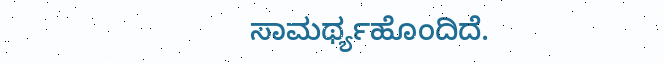ಸಾಮರ್ಥ್ಯಹೊಂದಿದೆ.